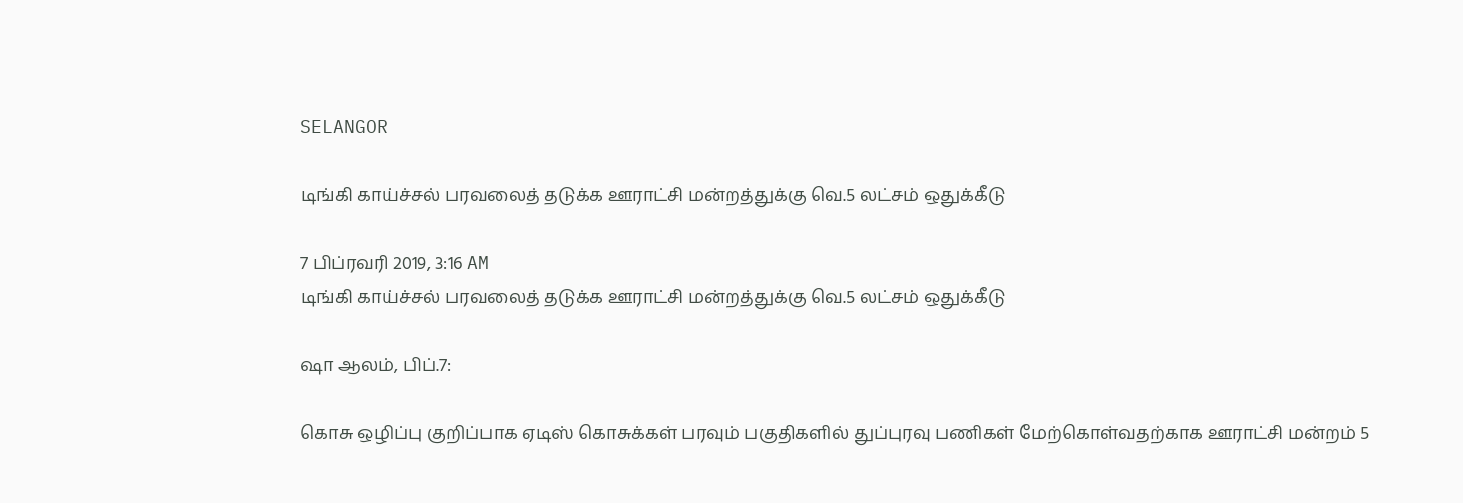SELANGOR

டிங்கி காய்ச்சல் பரவலைத் தடுக்க ஊராட்சி மன்றத்துக்கு வெ.5 லட்சம் ஒதுக்கீடு

7 பிப்ரவரி 2019, 3:16 AM
டிங்கி காய்ச்சல் பரவலைத் தடுக்க ஊராட்சி மன்றத்துக்கு வெ.5 லட்சம் ஒதுக்கீடு

ஷா ஆலம், பிப்.7:

கொசு ஒழிப்பு குறிப்பாக ஏடிஸ் கொசுக்கள் பரவும் பகுதிகளில் துப்புரவு பணிகள் மேற்கொள்வதற்காக ஊராட்சி மன்றம் 5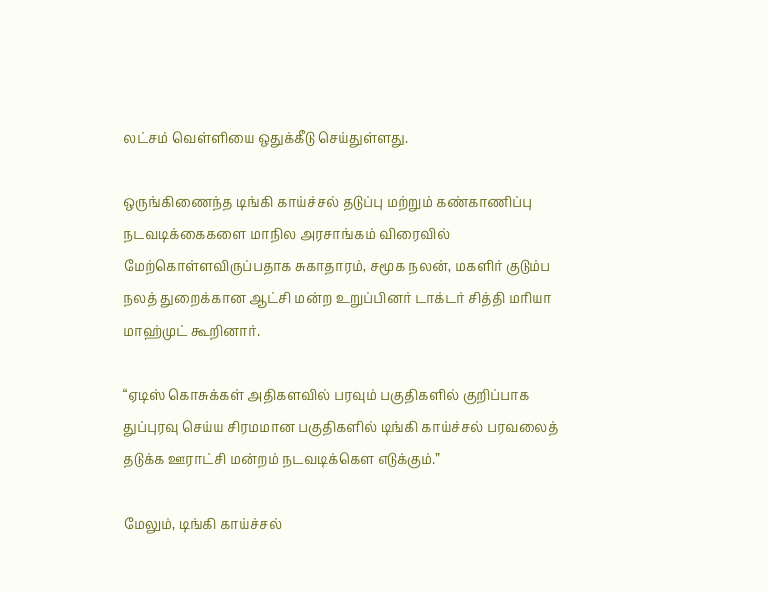லட்சம் வெள்ளியை ஒதுக்கீடு செய்துள்ளது.

ஒருங்கிணைந்த டிங்கி காய்ச்சல் தடுப்பு மற்றும் கண்காணிப்பு நடவடிக்கைகளை மாநில அரசாங்கம் விரைவில் மேற்கொள்ளவிருப்பதாக சுகாதாரம், சமூக நலன், மகளிர் குடும்ப நலத் துறைக்கான ஆட்சி மன்ற உறுப்பினர் டாக்டர் சித்தி மரியா மாஹ்முட் கூறினார்.

“ஏடிஸ் கொசுக்கள் அதிகளவில் பரவும் பகுதிகளில் குறிப்பாக துப்புரவு செய்ய சிரமமான பகுதிகளில் டிங்கி காய்ச்சல் பரவலைத் தடுக்க ஊராட்சி மன்றம் நடவடிக்கௌ எடுக்கும்.”

மேலும், டிங்கி காய்ச்சல்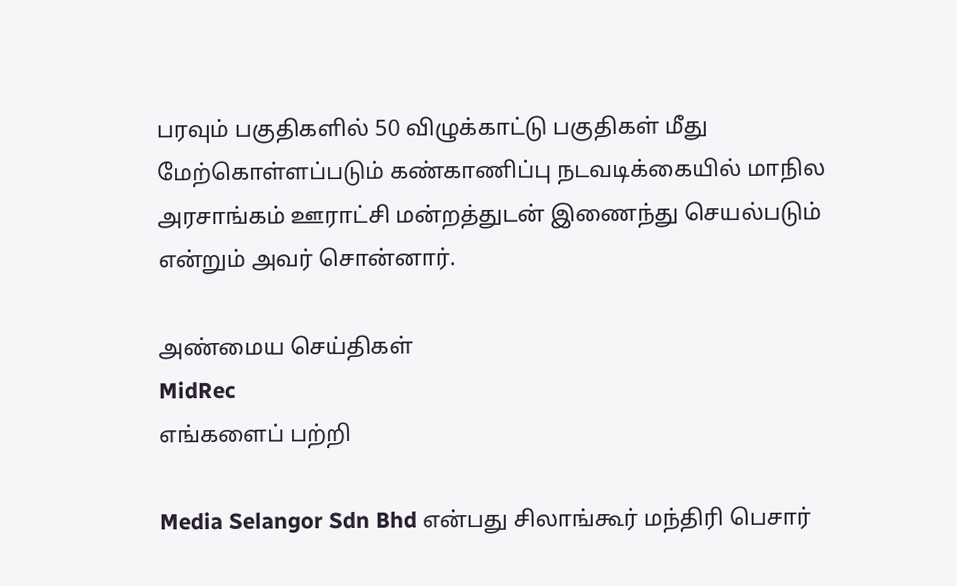பரவும் பகுதிகளில் 50 விழுக்காட்டு பகுதிகள் மீது மேற்கொள்ளப்படும் கண்காணிப்பு நடவடிக்கையில் மாநில அரசாங்கம் ஊராட்சி மன்றத்துடன் இணைந்து செயல்படும் என்றும் அவர் சொன்னார்.

அண்மைய செய்திகள்
MidRec
எங்களைப் பற்றி

Media Selangor Sdn Bhd என்பது சிலாங்கூர் மந்திரி பெசார்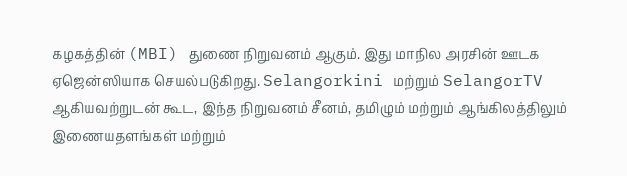கழகத்தின் (MBI) துணை நிறுவனம் ஆகும். இது மாநில அரசின் ஊடக ஏஜென்ஸியாக செயல்படுகிறது. Selangorkini மற்றும் SelangorTV ஆகியவற்றுடன் கூட, இந்த நிறுவனம் சீனம், தமிழும் மற்றும் ஆங்கிலத்திலும் இணையதளங்கள் மற்றும்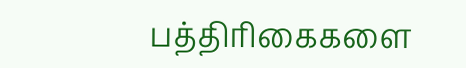பத்திரிகைகளை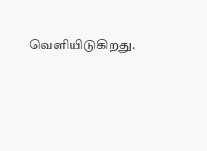வெளியிடுகிறது.